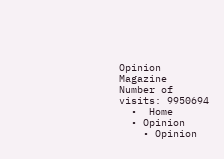Opinion Magazine
Number of visits: 9950694
  •  Home
  • Opinion
    • Opinion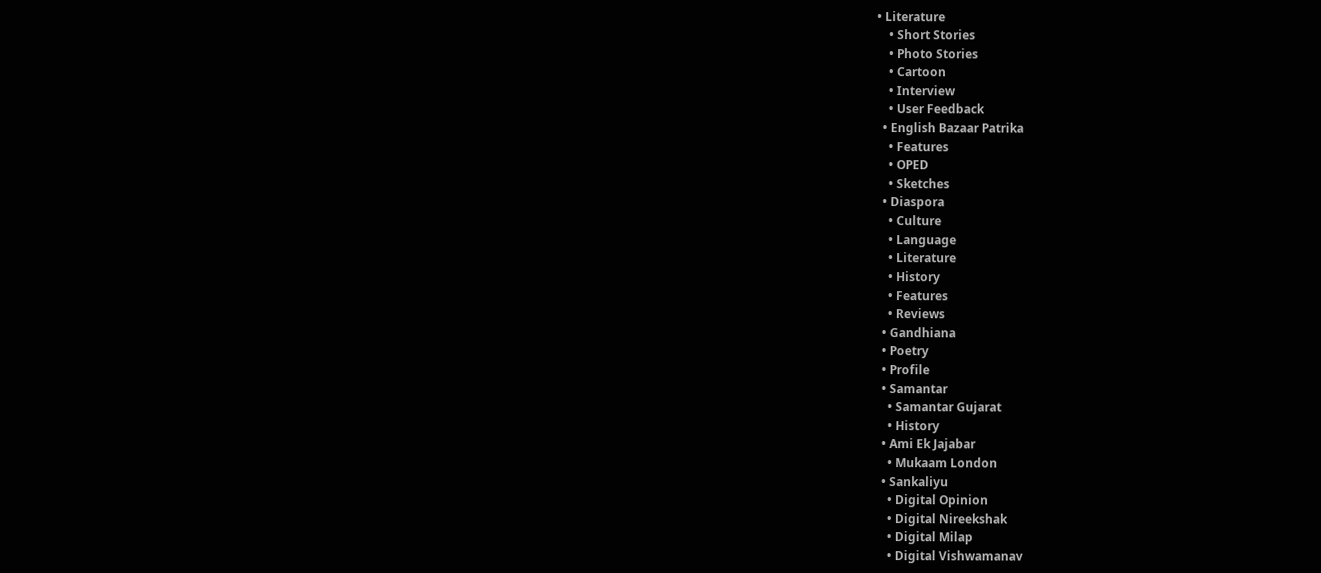• Literature
    • Short Stories
    • Photo Stories
    • Cartoon
    • Interview
    • User Feedback
  • English Bazaar Patrika
    • Features
    • OPED
    • Sketches
  • Diaspora
    • Culture
    • Language
    • Literature
    • History
    • Features
    • Reviews
  • Gandhiana
  • Poetry
  • Profile
  • Samantar
    • Samantar Gujarat
    • History
  • Ami Ek Jajabar
    • Mukaam London
  • Sankaliyu
    • Digital Opinion
    • Digital Nireekshak
    • Digital Milap
    • Digital Vishwamanav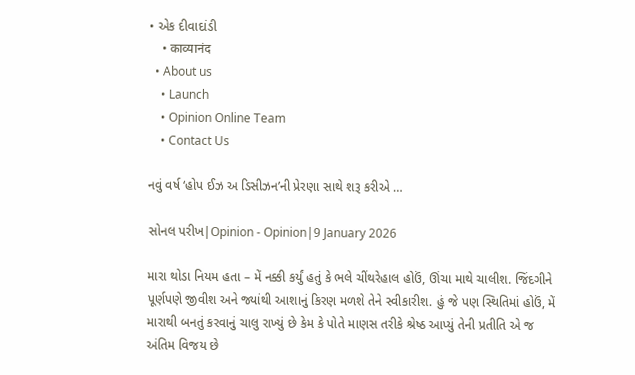• એક દીવાદાંડી
    • काव्यानंद
  • About us
    • Launch
    • Opinion Online Team
    • Contact Us

નવું વર્ષ ‘હોપ ઈઝ અ ડિસીઝન’ની પ્રેરણા સાથે શરૂ કરીએ …

સોનલ પરીખ|Opinion - Opinion|9 January 2026

મારા થોડા નિયમ હતા – મેં નક્કી કર્યું હતું કે ભલે ચીંથરેહાલ હોઉં, ઊંચા માથે ચાલીશ. જિંદગીને પૂર્ણપણે જીવીશ અને જ્યાંથી આશાનું કિરણ મળશે તેને સ્વીકારીશ. હું જે પણ સ્થિતિમાં હોઉં, મેં મારાથી બનતું કરવાનું ચાલુ રાખ્યું છે કેમ કે પોતે માણસ તરીકે શ્રેષ્ઠ આપ્યું તેની પ્રતીતિ એ જ અંતિમ વિજય છે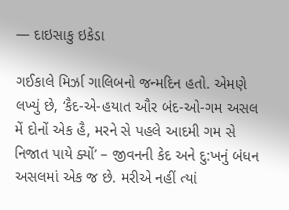— દાઇસાકુ ઇકેડા

ગઈકાલે મિર્ઝા ગાલિબનો જન્મદિન હતો. એમણે લખ્યું છે, ‘કૈદ-એ-હયાત ઔર બંદ-ઓ-ગમ અસલ મેં દોનોં એક હૈ, મરને સે પહલે આદમી ગમ સે નિજાત પાયે ક્યોં’ – જીવનની કેદ અને દુ:ખનું બંધન અસલમાં એક જ છે. મરીએ નહીં ત્યાં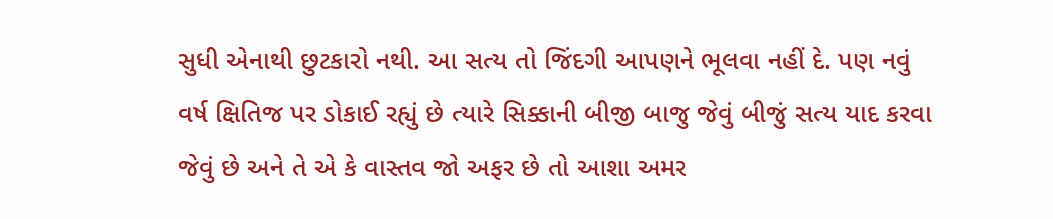સુધી એનાથી છુટકારો નથી. આ સત્ય તો જિંદગી આપણને ભૂલવા નહીં દે. પણ નવું વર્ષ ક્ષિતિજ પર ડોકાઈ રહ્યું છે ત્યારે સિક્કાની બીજી બાજુ જેવું બીજું સત્ય યાદ કરવા જેવું છે અને તે એ કે વાસ્તવ જો અફર છે તો આશા અમર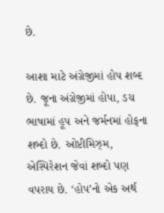છે.

આશા માટે અંગ્રેજીમાં હોપ શબ્દ છે. જૂના અંગ્રેજીમાં હોપા, ડચ ભાષામાં હૂપ અને જર્મનમાં હોફના શબ્દો છે. ઓપ્ટીમિઝ્મ, એસ્પિરેશન જેવાં શબ્દો પણ વપરાય છે. ‘હોપ’નો એક અર્થ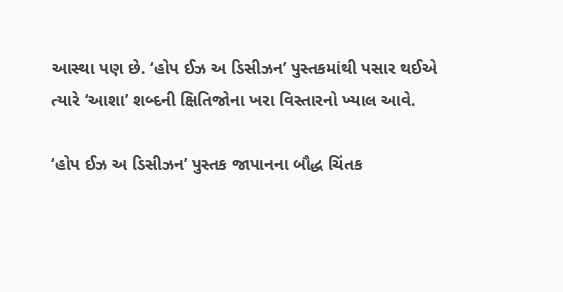આસ્થા પણ છે. ‘હોપ ઈઝ અ ડિસીઝન’ પુસ્તકમાંથી પસાર થઈએ ત્યારે ‘આશા’ શબ્દની ક્ષિતિજોના ખરા વિસ્તારનો ખ્યાલ આવે.

‘હોપ ઈઝ અ ડિસીઝન’ પુસ્તક જાપાનના બૌદ્ધ ચિંતક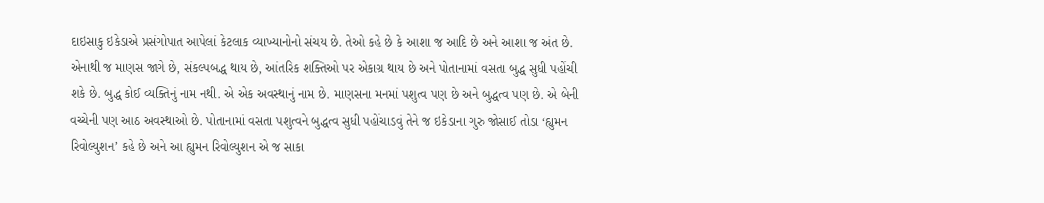દાઇસાકુ ઇકેડાએ પ્રસંગોપાત આપેલાં કેટલાક વ્યાખ્યાનોનો સંચય છે. તેઓ કહે છે કે આશા જ આદિ છે અને આશા જ અંત છે. એનાથી જ માણસ જાગે છે, સંકલ્પબદ્ધ થાય છે, આંતરિક શક્તિઓ પર એકાગ્ર થાય છે અને પોતાનામાં વસતા બુદ્ધ સુધી પહોંચી શકે છે. બુદ્ધ કોઈ વ્યક્તિનું નામ નથી. એ એક અવસ્થાનું નામ છે. માણસના મનમાં પશુત્વ પણ છે અને બુદ્ધત્વ પણ છે. એ બેની વચ્ચેની પણ આઠ અવસ્થાઓ છે. પોતાનામાં વસતા પશુત્વને બુદ્ધત્વ સુધી પહોંચાડવું તેને જ ઇકેડાના ગુરુ જોસાઈ તોડા ‘હ્યુમન રિવોલ્યુશન’ કહે છે અને આ હ્યુમન રિવોલ્યુશન એ જ સાકા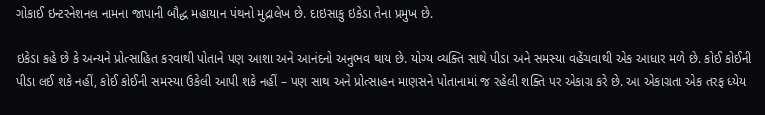ગોકાઈ ઇન્ટરનેશનલ નામના જાપાની બૌદ્ધ મહાયાન પંથનો મુદ્રાલેખ છે. દાઇસાકુ ઇકેડા તેના પ્રમુખ છે.

ઇકેડા કહે છે કે અન્યને પ્રોત્સાહિત કરવાથી પોતાને પણ આશા અને આનંદનો અનુભવ થાય છે. યોગ્ય વ્યક્તિ સાથે પીડા અને સમસ્યા વહેંચવાથી એક આધાર મળે છે. કોઈ કોઈની પીડા લઈ શકે નહીં, કોઈ કોઈની સમસ્યા ઉકેલી આપી શકે નહીં – પણ સાથ અને પ્રોત્સાહન માણસને પોતાનામાં જ રહેલી શક્તિ પર એકાગ્ર કરે છે. આ એકાગ્રતા એક તરફ ધ્યેય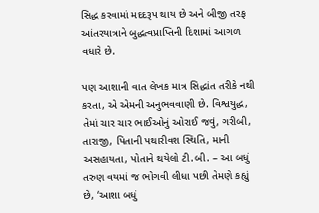સિદ્ધ કરવામાં મદદરૂપ થાય છે અને બીજી તરફ આંતરયાત્રાને બુદ્ધત્વપ્રાપ્તિની દિશામાં આગળ વધારે છે.

પણ આશાની વાત લેખક માત્ર સિદ્ધાંત તરીકે નથી કરતા, એ એમની અનુભવવાણી છે. વિશ્વયુદ્ધ, તેમાં ચાર ચાર ભાઈઓનું ઓરાઈ જવું, ગરીબી, તારાજી, પિતાની પથારીવશ સ્થિતિ, માની અસહાયતા, પોતાને થયેલો ટી.બી. – આ બધું તરુણ વયમાં જ ભોગવી લીધા પછી તેમણે કહ્યું છે, ‘આશા બધું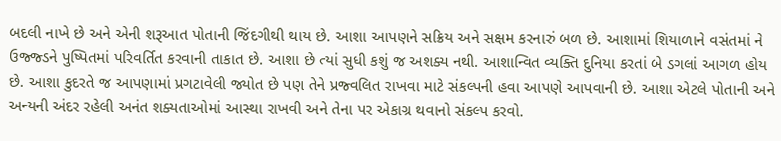બદલી નાખે છે અને એની શરૂઆત પોતાની જિંદગીથી થાય છે. આશા આપણને સક્રિય અને સક્ષમ કરનારું બળ છે. આશામાં શિયાળાને વસંતમાં ને ઉજ્જ્ડને પુષ્પિતમાં પરિવર્તિત કરવાની તાકાત છે. આશા છે ત્યાં સુધી કશું જ અશક્ય નથી. આશાન્વિત વ્યક્તિ દુનિયા કરતાં બે ડગલાં આગળ હોય છે. આશા કુદરતે જ આપણામાં પ્રગટાવેલી જ્યોત છે પણ તેને પ્રજ્વલિત રાખવા માટે સંકલ્પની હવા આપણે આપવાની છે. આશા એટલે પોતાની અને અન્યની અંદર રહેલી અનંત શક્યતાઓમાં આસ્થા રાખવી અને તેના પર એકાગ્ર થવાનો સંકલ્પ કરવો.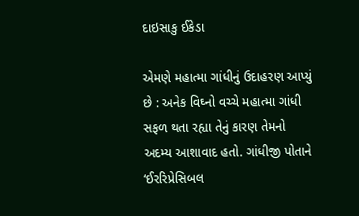દાઇસાકુ ઈકેડા

એમણે મહાત્મા ગાંધીનું ઉદાહરણ આપ્યું છે : અનેક વિઘ્નો વચ્ચે મહાત્મા ગાંધી સફળ થતા રહ્યા તેનું કારણ તેમનો અદમ્ય આશાવાદ હતો. ગાંધીજી પોતાને ‘ઈરરિપ્રેસિબલ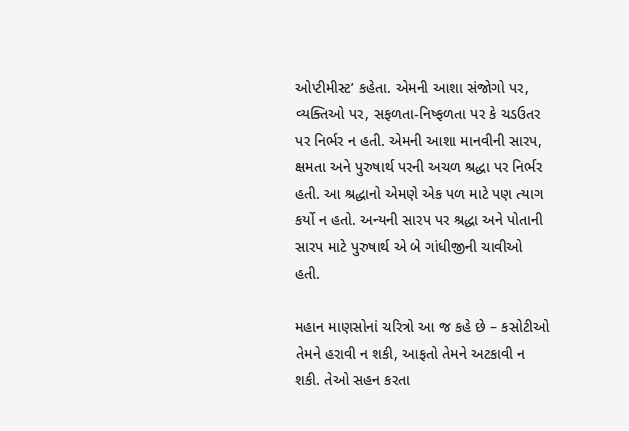ઓપ્ટીમીસ્ટ’ કહેતા. એમની આશા સંજોગો પર, વ્યક્તિઓ પર, સફળતા-નિષ્ફળતા પર કે ચડઉતર પર નિર્ભર ન હતી. એમની આશા માનવીની સારપ, ક્ષમતા અને પુરુષાર્થ પરની અચળ શ્રદ્ધા પર નિર્ભર હતી. આ શ્રદ્ધાનો એમણે એક પળ માટે પણ ત્યાગ કર્યો ન હતો. અન્યની સારપ પર શ્રદ્ધા અને પોતાની સારપ માટે પુરુષાર્થ એ બે ગાંધીજીની ચાવીઓ હતી.

મહાન માણસોનાં ચરિત્રો આ જ કહે છે – કસોટીઓ તેમને હરાવી ન શકી, આફતો તેમને અટકાવી ન શકી. તેઓ સહન કરતા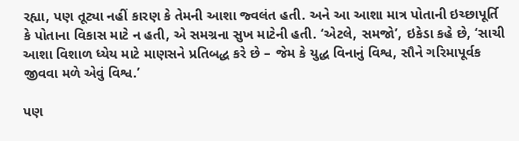રહ્યા, પણ તૂટ્યા નહીં કારણ કે તેમની આશા જ્વલંત હતી. અને આ આશા માત્ર પોતાની ઇચ્છાપૂર્તિ કે પોતાના વિકાસ માટે ન હતી, એ સમગ્રના સુખ માટેની હતી. ‘એટલે, સમજો’, ઇકેડા કહે છે, ‘સાચી આશા વિશાળ ધ્યેય માટે માણસને પ્રતિબદ્ધ કરે છે – જેમ કે યુદ્ધ વિનાનું વિશ્વ, સૌને ગરિમાપૂર્વક જીવવા મળે એવું વિશ્વ.’

પણ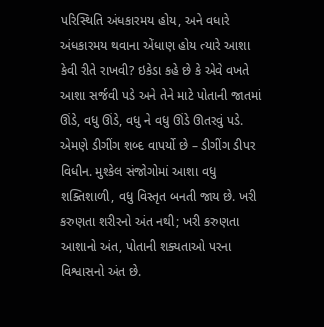પરિસ્થિતિ અંધકારમય હોય, અને વધારે અંધકારમય થવાના એંધાણ હોય ત્યારે આશા કેવી રીતે રાખવી? ઇકેડા કહે છે કે એવે વખતે આશા સર્જવી પડે અને તેને માટે પોતાની જાતમાં ઊંડે, વધુ ઊંડે, વધુ ને વધુ ઊંડે ઊતરવું પડે. એમણે ડીગીંગ શબ્દ વાપર્યો છે – ડીગીંગ ડીપર વિધીન. મુશ્કેલ સંજોગોમાં આશા વધુ શક્તિશાળી, વધુ વિસ્તૃત બનતી જાય છે. ખરી કરુણતા શરીરનો અંત નથી; ખરી કરુણતા આશાનો અંત, પોતાની શક્યતાઓ પરના વિશ્વાસનો અંત છે.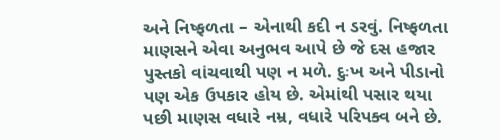અને નિષ્ફળતા – એનાથી કદી ન ડરવું. નિષ્ફળતા માણસને એવા અનુભવ આપે છે જે દસ હજાર પુસ્તકો વાંચવાથી પણ ન મળે. દુઃખ અને પીડાનો પણ એક ઉપકાર હોય છે. એમાંથી પસાર થયા પછી માણસ વધારે નમ્ર, વધારે પરિપક્વ બને છે.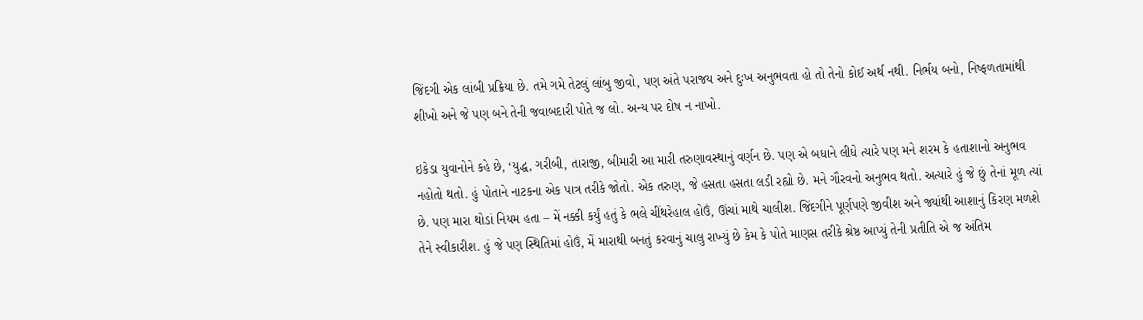જિંદગી એક લાંબી પ્રક્રિયા છે. તમે ગમે તેટલું લાંબુ જીવો, પણ અંતે પરાજય અને દુઃખ અનુભવતા હો તો તેનો કોઈ અર્થ નથી. નિર્ભય બનો, નિષ્ફળતામાંથી શીખો અને જે પણ બને તેની જવાબદારી પોતે જ લો. અન્ય પર દોષ ન નાખો.

ઇકેડા યુવાનોને કહે છે, ‘યુદ્ધ, ગરીબી, તારાજી, બીમારી આ મારી તરુણાવસ્થાનું વર્ણન છે. પણ એ બધાને લીધે ત્યારે પણ મને શરમ કે હતાશાનો અનુભવ નહોતો થતો. હું પોતાને નાટકના એક પાત્ર તરીકે જોતો. એક તરુણ, જે હસતા હસતા લડી રહ્યો છે. મને ગૌરવનો અનુભવ થતો. અત્યારે હું જે છું તેનાં મૂળ ત્યાં છે. પણ મારા થોડાં નિયમ હતા – મેં નક્કી કર્યું હતું કે ભલે ચીંથરેહાલ હોઉં, ઊંચાં માથે ચાલીશ. જિંદગીને પૂર્ણપણે જીવીશ અને જ્યાંથી આશાનું કિરણ મળશે તેને સ્વીકારીશ. હું જે પણ સ્થિતિમાં હોઉં, મેં મારાથી બનતું કરવાનું ચાલુ રાખ્યું છે કેમ કે પોતે માણસ તરીકે શ્રેષ્ઠ આપ્યું તેની પ્રતીતિ એ જ અંતિમ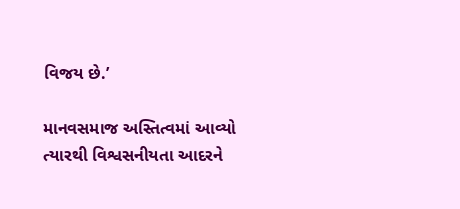વિજય છે.’

માનવસમાજ અસ્તિત્વમાં આવ્યો ત્યારથી વિશ્વસનીયતા આદરને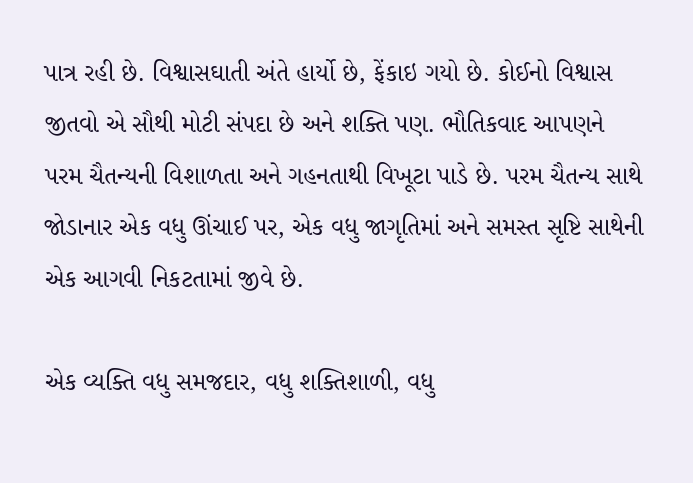પાત્ર રહી છે. વિશ્વાસઘાતી અંતે હાર્યો છે, ફેંકાઇ ગયો છે. કોઈનો વિશ્વાસ જીતવો એ સૌથી મોટી સંપદા છે અને શક્તિ પણ. ભૌતિકવાદ આપણને પરમ ચૈતન્યની વિશાળતા અને ગહનતાથી વિખૂટા પાડે છે. પરમ ચૈતન્ય સાથે જોડાનાર એક વધુ ઊંચાઈ પર, એક વધુ જાગૃતિમાં અને સમસ્ત સૃષ્ટિ સાથેની એક આગવી નિકટતામાં જીવે છે.

એક વ્યક્તિ વધુ સમજદાર, વધુ શક્તિશાળી, વધુ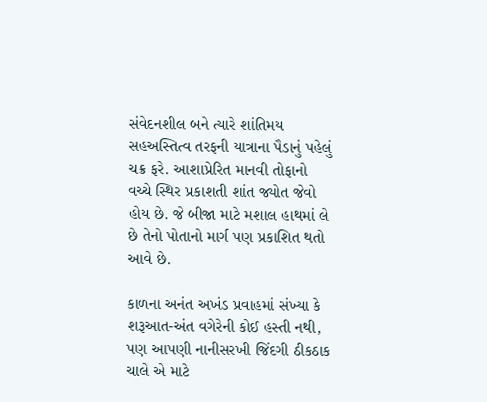સંવેદનશીલ બને ત્યારે શાંતિમય સહઅસ્તિત્વ તરફની યાત્રાના પૈડાનું પહેલું ચક્ર ફરે. આશાપ્રેરિત માનવી તોફાનો વચ્ચે સ્થિર પ્રકાશતી શાંત જ્યોત જેવો હોય છે. જે બીજા માટે મશાલ હાથમાં લે છે તેનો પોતાનો માર્ગ પણ પ્રકાશિત થતો આવે છે.

કાળના અનંત અખંડ પ્રવાહમાં સંખ્યા કે શરૂઆત-અંત વગેરેની કોઈ હસ્તી નથી, પણ આપણી નાનીસરખી જિંદગી ઠીકઠાક ચાલે એ માટે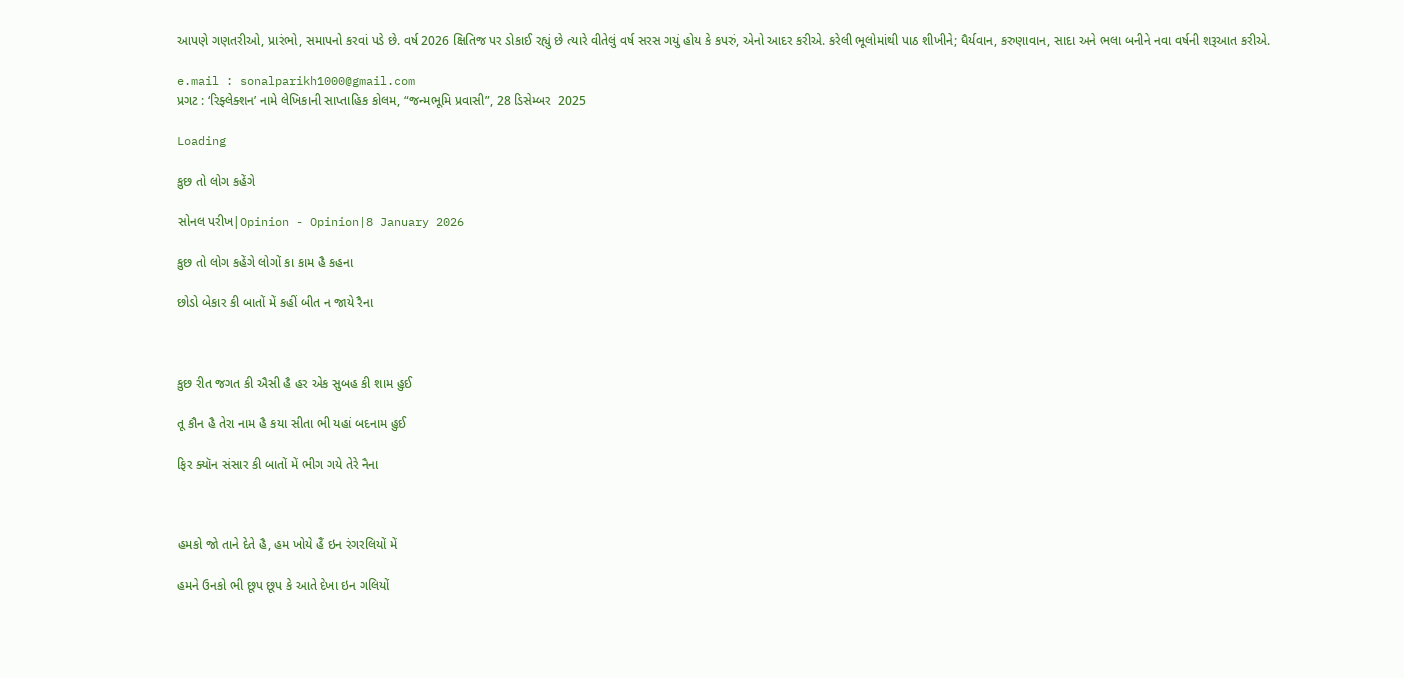આપણે ગણતરીઓ, પ્રારંભો, સમાપનો કરવાં પડે છે. વર્ષ 2026 ક્ષિતિજ પર ડોકાઈ રહ્યું છે ત્યારે વીતેલું વર્ષ સરસ ગયું હોય કે કપરું, એનો આદર કરીએ. કરેલી ભૂલોમાંથી પાઠ શીખીને; ધૈર્યવાન, કરુણાવાન, સાદા અને ભલા બનીને નવા વર્ષની શરૂઆત કરીએ.

e.mail : sonalparikh1000@gmail.com
પ્રગટ : ‘રિફ્લેક્શન’ નામે લેખિકાની સાપ્તાહિક કોલમ, “જન્મભૂમિ પ્રવાસી”, 28 ડિસેમ્બર  2025

Loading

કુછ તો લોગ કહેંગે

સોનલ પરીખ|Opinion - Opinion|8 January 2026

કુછ તો લોગ કહેંગે લોગોં કા કામ હૈ કહના

છોડો બેકાર કી બાતોં મેં કહીં બીત ન જાયે રૈના



કુછ રીત જગત કી ઐસી હૈ હર એક સુબહ કી શામ હુઈ

તૂ કૌન હૈ તેરા નામ હૈ કયા સીતા ભી યહાં બદનામ હુઈ

ફિર ક્યૉન સંસાર કી બાતોં મેં ભીગ ગયે તેરે નૈના



હમકો જો તાને દેતે હૈ, હમ ખોયે હૈં ઇન રંગરલિયોં મેં

હમને ઉનકો ભી છૂપ છૂપ કે આતે દેખા ઇન ગલિયોં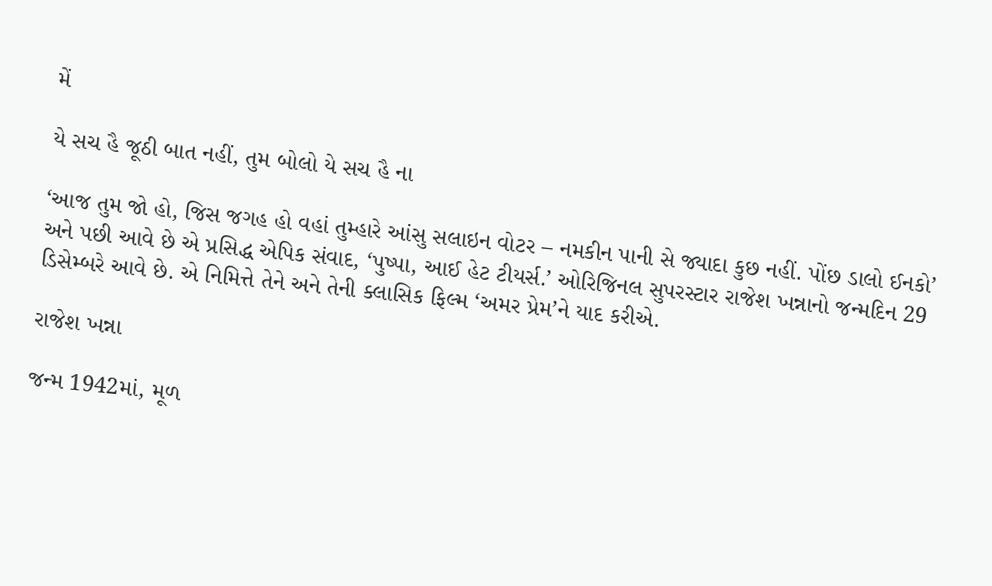મેં

યે સચ હૈ જૂઠી બાત નહીં, તુમ બોલો યે સચ હૈ ના

‘આજ તુમ જો હો, જિસ જગહ હો વહાં તુમ્હારે આંસુ સલાઇન વોટર – નમકીન પાની સે જ્યાદા કુછ નહીં. પોંછ ડાલો ઈનકો’ અને પછી આવે છે એ પ્રસિદ્ધ એપિક સંવાદ, ‘પુષ્પા, આઈ હેટ ટીયર્સ.’ ઓરિજિનલ સુપરસ્ટાર રાજેશ ખન્નાનો જન્મદિન 29 ડિસેમ્બરે આવે છે. એ નિમિત્તે તેને અને તેની ક્લાસિક ફિલ્મ ‘અમર પ્રેમ’ને યાદ કરીએ.

રાજેશ ખન્ના

જન્મ 1942માં, મૂળ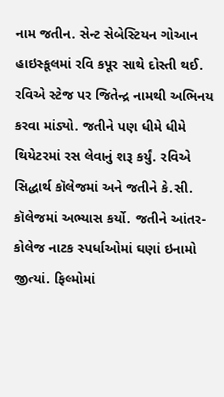નામ જતીન. સેન્ટ સેબેસ્ટિયન ગોઆન હાઇસ્કૂલમાં રવિ કપૂર સાથે દોસ્તી થઈ. રવિએ સ્ટેજ પર જિતેન્દ્ર નામથી અભિનય કરવા માંડ્યો. જતીને પણ ધીમે ધીમે થિયેટરમાં રસ લેવાનું શરૂ કર્યું. રવિએ સિદ્ધાર્થ કૉલેજમાં અને જતીને કે.સી. કૉલેજમાં અભ્યાસ કર્યો. જતીને આંતર-કોલેજ નાટક સ્પર્ધાઓમાં ઘણાં ઇનામો જીત્યાં. ફિલ્મોમાં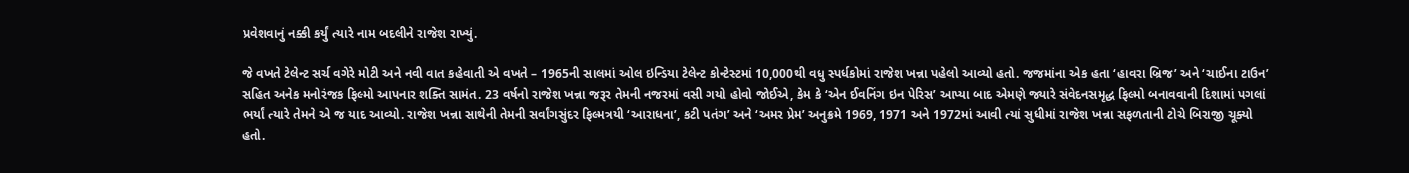પ્રવેશવાનું નક્કી કર્યું ત્યારે નામ બદલીને રાજેશ રાખ્યું.

જે વખતે ટેલેન્ટ સર્ચ વગેરે મોટી અને નવી વાત કહેવાતી એ વખતે – 1965ની સાલમાં ઓલ ઇન્ડિયા ટેલેન્ટ કોન્ટેસ્ટમાં 10,000થી વધુ સ્પર્ધકોમાં રાજેશ ખન્ના પહેલો આવ્યો હતો. જજમાંના એક હતા ‘હાવરા બ્રિજ’ અને ‘ચાઈના ટાઉન’ સહિત અનેક મનોરંજક ફિલ્મો આપનાર શક્તિ સામંત. 23 વર્ષનો રાજેશ ખન્ના જરૂર તેમની નજરમાં વસી ગયો હોવો જોઈએ, કેમ કે ‘એન ઈવનિંગ ઇન પેરિસ’ આપ્યા બાદ એમણે જ્યારે સંવેદનસમૃદ્ધ ફિલ્મો બનાવવાની દિશામાં પગલાં ભર્યાં ત્યારે તેમને એ જ યાદ આવ્યો. રાજેશ ખન્ના સાથેની તેમની સર્વાંગસુંદર ફિલ્મત્રયી ‘આરાધના’, કટી પતંગ’ અને ‘અમર પ્રેમ’ અનુક્રમે 1969, 1971 અને 1972માં આવી ત્યાં સુધીમાં રાજેશ ખન્ના સફળતાની ટોચે બિરાજી ચૂક્યો હતો.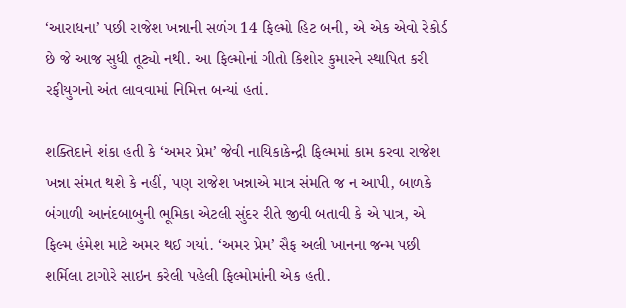‘આરાધના’ પછી રાજેશ ખન્નાની સળંગ 14 ફિલ્મો હિટ બની, એ એક એવો રેકોર્ડ છે જે આજ સુધી તૂટ્યો નથી. આ ફિલ્મોનાં ગીતો કિશોર કુમારને સ્થાપિત કરી રફીયુગનો અંત લાવવામાં નિમિત્ત બન્યાં હતાં.

શક્તિદાને શંકા હતી કે ‘અમર પ્રેમ’ જેવી નાયિકાકેન્દ્રી ફિલ્મમાં કામ કરવા રાજેશ ખન્ના સંમત થશે કે નહીં, પણ રાજેશ ખન્નાએ માત્ર સંમતિ જ ન આપી, બાળકે બંગાળી આનંદબાબુની ભૂમિકા એટલી સુંદર રીતે જીવી બતાવી કે એ પાત્ર, એ ફિલ્મ હંમેશ માટે અમર થઈ ગયાં. ‘અમર પ્રેમ’ સૈફ અલી ખાનના જન્મ પછી શર્મિલા ટાગોરે સાઇન કરેલી પહેલી ફિલ્મોમાંની એક હતી.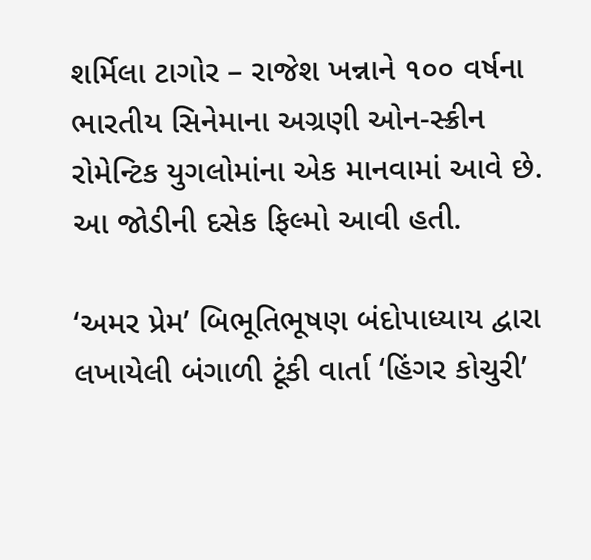શર્મિલા ટાગોર – રાજેશ ખન્નાને ૧૦૦ વર્ષના ભારતીય સિનેમાના અગ્રણી ઓન-સ્ક્રીન રોમેન્ટિક યુગલોમાંના એક માનવામાં આવે છે. આ જોડીની દસેક ફિલ્મો આવી હતી.

‘અમર પ્રેમ’ બિભૂતિભૂષણ બંદોપાધ્યાય દ્વારા લખાયેલી બંગાળી ટૂંકી વાર્તા ‘હિંગર કોચુરી’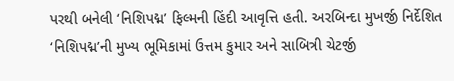પરથી બનેલી ‘નિશિપદ્મ’ ફિલ્મની હિંદી આવૃત્તિ હતી. અરબિન્દા મુખર્જી નિર્દેશિત ‘નિશિપદ્મ’ની મુખ્ય ભૂમિકામાં ઉત્તમ કુમાર અને સાબિત્રી ચેટર્જી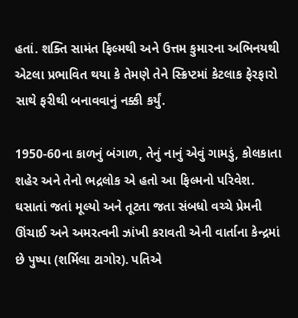હતાં. શક્તિ સામંત ફિલ્મથી અને ઉત્તમ કુમારના અભિનયથી એટલા પ્રભાવિત થયા કે તેમણે તેને સ્ક્રિપ્ટમાં કેટલાક ફેરફારો સાથે ફરીથી બનાવવાનું નક્કી કર્યું.

1950-60ના કાળનું બંગાળ, તેનું નાનું એવું ગામડું, કોલકાતા શહેર અને તેનો ભદ્રલોક એ હતો આ ફિલ્મનો પરિવેશ. ઘસાતાં જતાં મૂલ્યો અને તૂટતા જતા સંબધો વચ્ચે પ્રેમની ઊંચાઈ અને અમરત્વની ઝાંખી કરાવતી એની વાર્તાના કેન્દ્રમાં છે પુષ્પા (શર્મિલા ટાગોર). પતિએ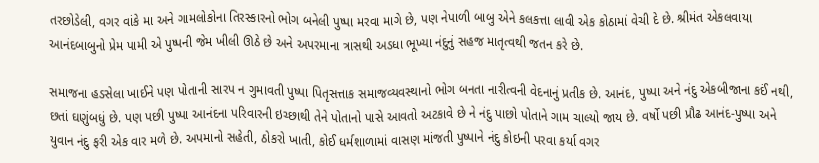તરછોડેલી, વગર વાંકે મા અને ગામલોકોના તિરસ્કારનો ભોગ બનેલી પુષ્પા મરવા માગે છે, પણ નેપાળી બાબુ એને કલકત્તા લાવી એક કોઠામાં વેચી દે છે. શ્રીમંત એકલવાયા આનંદબાબુનો પ્રેમ પામી એ પુષ્પની જેમ ખીલી ઊઠે છે અને અપરમાના ત્રાસથી અડધા ભૂખ્યા નંદુનું સહજ માતૃત્વથી જતન કરે છે.

સમાજના હડસેલા ખાઈને પણ પોતાની સારપ ન ગુમાવતી પુષ્પા પિતૃસત્તાક સમાજવ્યવસ્થાનો ભોગ બનતા નારીત્વની વેદનાનું પ્રતીક છે. આનંદ, પુષ્પા અને નંદુ એકબીજાના કઈં નથી, છતાં ઘણુંબધું છે. પણ પછી પુષ્પા આનંદના પરિવારની ઇચ્છાથી તેને પોતાનો પાસે આવતો અટકાવે છે ને નંદુ પાછો પોતાને ગામ ચાલ્યો જાય છે. વર્ષો પછી પ્રૌઢ આનંદ-પુષ્પા અને યુવાન નંદુ ફરી એક વાર મળે છે. અપમાનો સહેતી, ઠોકરો ખાતી, કોઈ ધર્મશાળામાં વાસણ માંજતી પુષ્પાને નંદુ કોઇની પરવા કર્યા વગર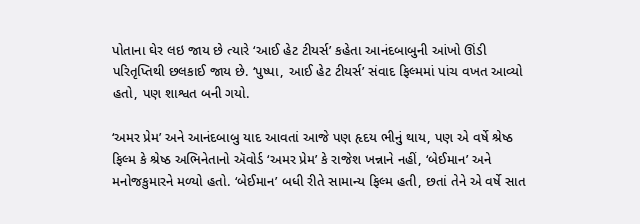પોતાના ઘેર લઇ જાય છે ત્યારે ‘આઈ હેટ ટીયર્સ’ કહેતા આનંદબાબુની આંખો ઊંડી પરિતૃપ્તિથી છલકાઈ જાય છે. ‘પુષ્પા, આઈ હેટ ટીયર્સ’ સંવાદ ફિલ્મમાં પાંચ વખત આવ્યો હતો, પણ શાશ્વત બની ગયો.

‘અમર પ્રેમ’ અને આનંદબાબુ યાદ આવતાં આજે પણ હૃદય ભીનું થાય, પણ એ વર્ષે શ્રેષ્ઠ ફિલ્મ કે શ્રેષ્ઠ અભિનેતાનો ઍવોર્ડ ‘અમર પ્રેમ’ કે રાજેશ ખન્નાને નહીં, ‘બેઈમાન’ અને મનોજકુમારને મળ્યો હતો. ‘બેઈમાન’ બધી રીતે સામાન્ય ફિલ્મ હતી, છતાં તેને એ વર્ષે સાત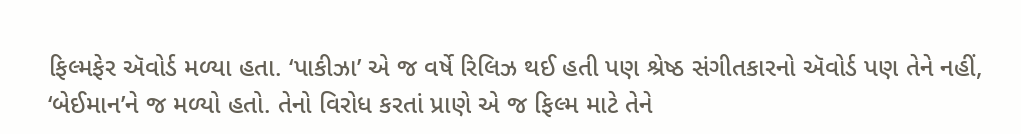ફિલ્મફેર ઍવોર્ડ મળ્યા હતા. ‘પાકીઝા’ એ જ વર્ષે રિલિઝ થઈ હતી પણ શ્રેષ્ઠ સંગીતકારનો ઍવોર્ડ પણ તેને નહીં, ‘બેઈમાન’ને જ મળ્યો હતો. તેનો વિરોધ કરતાં પ્રાણે એ જ ફિલ્મ માટે તેને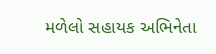મળેલો સહાયક અભિનેતા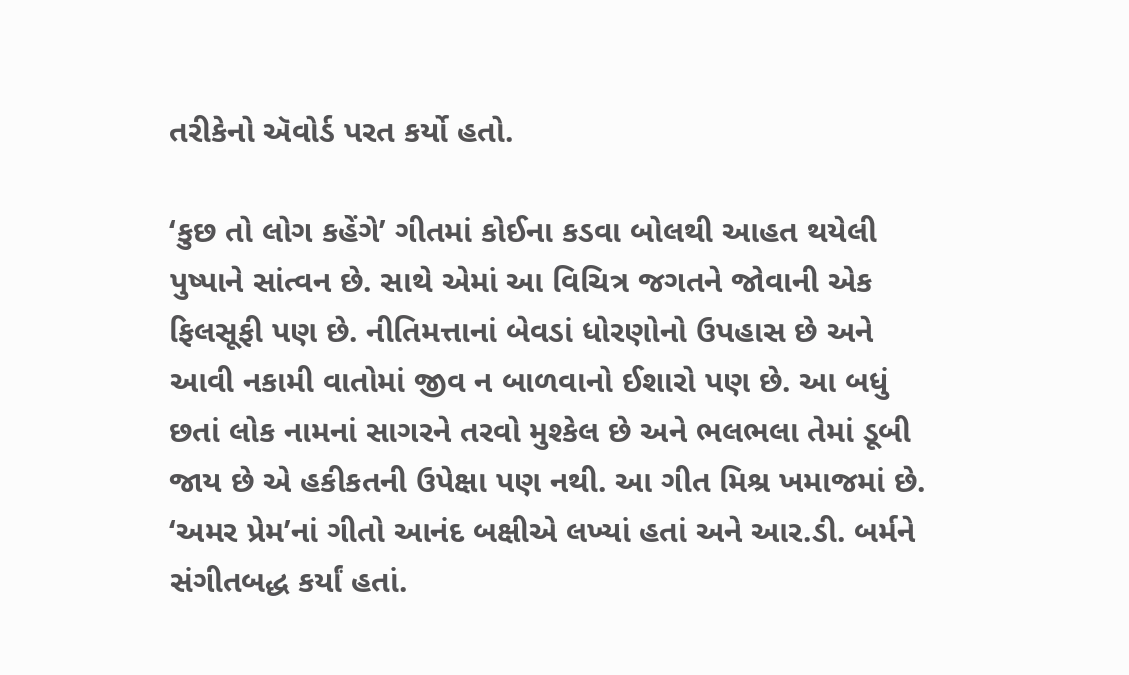તરીકેનો ઍવોર્ડ પરત કર્યો હતો.

‘કુછ તો લોગ કહેંગે’ ગીતમાં કોઈના કડવા બોલથી આહત થયેલી પુષ્પાને સાંત્વન છે. સાથે એમાં આ વિચિત્ર જગતને જોવાની એક ફિલસૂફી પણ છે. નીતિમત્તાનાં બેવડાં ધોરણોનો ઉપહાસ છે અને આવી નકામી વાતોમાં જીવ ન બાળવાનો ઈશારો પણ છે. આ બધું છતાં લોક નામનાં સાગરને તરવો મુશ્કેલ છે અને ભલભલા તેમાં ડૂબી જાય છે એ હકીકતની ઉપેક્ષા પણ નથી. આ ગીત મિશ્ર ખમાજમાં છે. ‘અમર પ્રેમ’નાં ગીતો આનંદ બક્ષીએ લખ્યાં હતાં અને આર.ડી. બર્મને સંગીતબદ્ધ કર્યાં હતાં.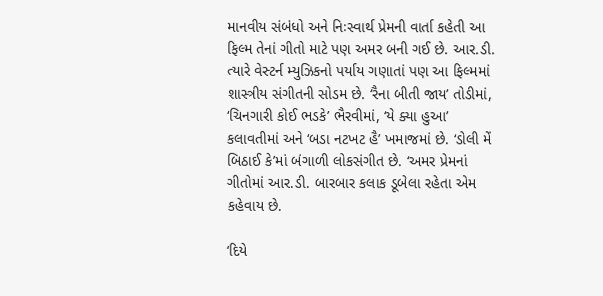માનવીય સંબંધો અને નિઃસ્વાર્થ પ્રેમની વાર્તા કહેતી આ ફિલ્મ તેનાં ગીતો માટે પણ અમર બની ગઈ છે. આર.ડી. ત્યારે વેસ્ટર્ન મ્યુઝિકનો પર્યાય ગણાતાં પણ આ ફિલ્મમાં શાસ્ત્રીય સંગીતની સોડમ છે. ‘રૈના બીતી જાય’ તોડીમાં, ‘ચિનગારી કોઈ ભડકે’ ભૈરવીમાં, ‘યે ક્યા હુઆ’ કલાવતીમાં અને ‘બડા નટખટ હૈ’ ખમાજમાં છે. ‘ડોલી મેં બિઠાઈ કે’માં બંગાળી લોકસંગીત છે. ‘અમર પ્રેમનાં ગીતોમાં આર.ડી. બારબાર કલાક ડૂબેલા રહેતા એમ કહેવાય છે.

‘દિયે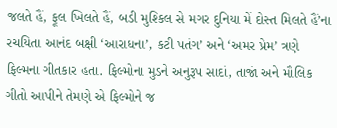જલતે હૈં, ફૂલ ખિલતે હૈં, બડી મુશ્કિલ સે મગર દુનિયા મેં દોસ્ત મિલતે હૈં’ના રચયિતા આનંદ બક્ષી ‘આરાધના’, કટી પતંગ’ અને ‘અમર પ્રેમ’ ત્રણે ફિલ્મના ગીતકાર હતા. ફિલ્મોના મુડને અનુરૂપ સાદાં, તાજાં અને મૌલિક ગીતો આપીને તેમણે એ ફિલ્મોને જ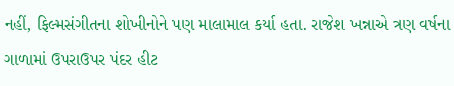નહીં, ફિલ્મસંગીતના શોખીનોને પણ માલામાલ કર્યા હતા. રાજેશ ખન્નાએ ત્રણ વર્ષના ગાળામાં ઉપરાઉપર પંદર હીટ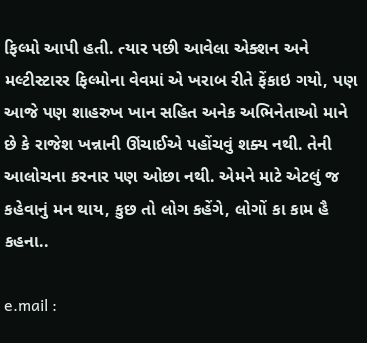ફિલ્મો આપી હતી. ત્યાર પછી આવેલા એક્શન અને મલ્ટીસ્ટારર ફિલ્મોના વેવમાં એ ખરાબ રીતે ફેંકાઇ ગયો, પણ આજે પણ શાહરુખ ખાન સહિત અનેક અભિનેતાઓ માને છે કે રાજેશ ખન્નાની ઊંચાઈએ પહોંચવું શક્ય નથી. તેની આલોચના કરનાર પણ ઓછા નથી. એમને માટે એટલું જ કહેવાનું મન થાય, કુછ તો લોગ કહેંગે, લોગોં કા કામ હૈ કહના..

e.mail :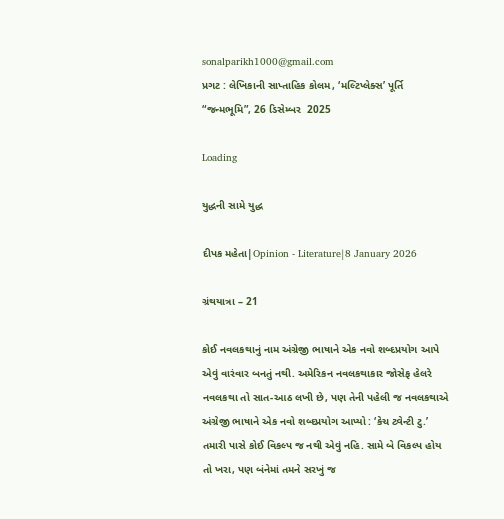sonalparikh1000@gmail.com
પ્રગટ : લેખિકાની સાપ્તાહિક કોલમ, ‘મલ્ટિપ્લેક્સ’ પૂર્તિ “જન્મભૂમિ”, 26 ડિસેમ્બર  2025

Loading

યુદ્ધની સામે યુદ્ધ

દીપક મહેતા|Opinion - Literature|8 January 2026

ગ્રંથયાત્રા – 21

કોઈ નવલકથાનું નામ અંગ્રેજી ભાષાને એક નવો શબ્દપ્રયોગ આપે એવું વારંવાર બનતું નથી. અમેરિકન નવલકથાકાર જોસેફ હેલરે નવલકથા તો સાત-આઠ લખી છે, પણ તેની પહેલી જ નવલકથાએ અંગ્રેજી ભાષાને એક નવો શબ્દપ્રયોગ આપ્યો : ‘કેચ ટ્વેન્ટી ટુ.’ તમારી પાસે કોઈ વિકલ્પ જ નથી એવું નહિ. સામે બે વિકલ્પ હોય તો ખરા, પણ બંનેમાં તમને સરખું જ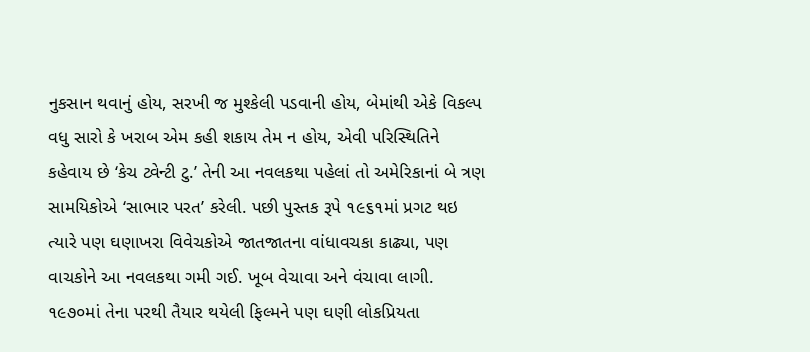નુકસાન થવાનું હોય, સરખી જ મુશ્કેલી પડવાની હોય, બેમાંથી એકે વિકલ્પ વધુ સારો કે ખરાબ એમ કહી શકાય તેમ ન હોય, એવી પરિસ્થિતિને કહેવાય છે ‘કેચ ટ્વેન્ટી ટુ.’ તેની આ નવલકથા પહેલાં તો અમેરિકાનાં બે ત્રણ સામયિકોએ ‘સાભાર પરત’ કરેલી. પછી પુસ્તક રૂપે ૧૯૬૧માં પ્રગટ થઇ ત્યારે પણ ઘણાખરા વિવેચકોએ જાતજાતના વાંધાવચકા કાઢ્યા, પણ વાચકોને આ નવલકથા ગમી ગઈ. ખૂબ વેચાવા અને વંચાવા લાગી. ૧૯૭૦માં તેના પરથી તૈયાર થયેલી ફિલ્મને પણ ઘણી લોકપ્રિયતા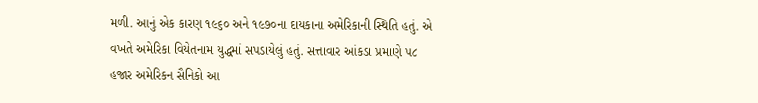મળી. આનું એક કારણ ૧૯૬૦ અને ૧૯૭૦ના દાયકાના અમેરિકાની સ્થિતિ હતું. એ વખતે અમેરિકા વિયેતનામ યુદ્ધમાં સપડાયેલું હતું. સત્તાવાર આંકડા પ્રમાણે ૫૮ હજાર અમેરિકન સૈનિકો આ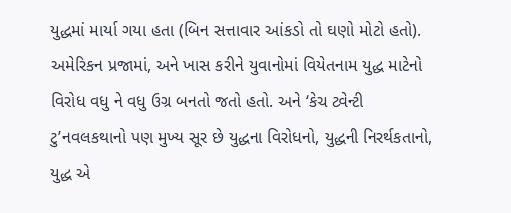યુદ્ધમાં માર્યા ગયા હતા (બિન સત્તાવાર આંકડો તો ઘણો મોટો હતો). અમેરિકન પ્રજામાં, અને ખાસ કરીને યુવાનોમાં વિયેતનામ યુદ્ધ માટેનો વિરોધ વધુ ને વધુ ઉગ્ર બનતો જતો હતો. અને ‘કેચ ટ્વેન્ટી ટુ’નવલકથાનો પણ મુખ્ય સૂર છે યુદ્ધના વિરોધનો, યુદ્ધની નિરર્થકતાનો, યુદ્ધ એ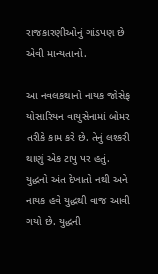રાજકારણીઓનું ગાંડપણ છે એવી માન્યતાનો.

આ નવલકથાનો નાયક જોસેફ યોસારિયન વાયુસેનામાં બોમર તરીકે કામ કરે છે. તેનું લશ્કરી થાણું એક ટાપુ પર હતું. યુદ્ધનો અંત દેખાતો નથી અને નાયક હવે યુદ્ધથી વાજ આવી ગયો છે. યુદ્ધની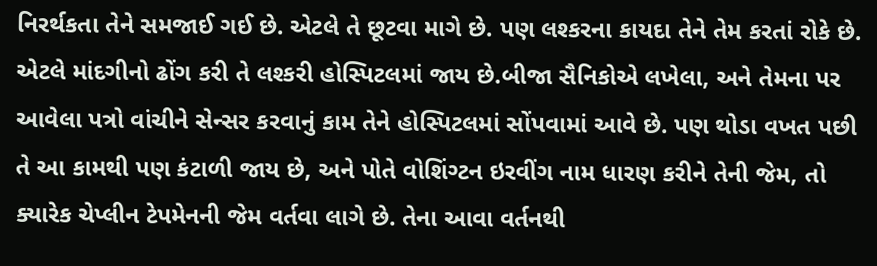નિરર્થકતા તેને સમજાઈ ગઈ છે. એટલે તે છૂટવા માગે છે. પણ લશ્કરના કાયદા તેને તેમ કરતાં રોકે છે. એટલે માંદગીનો ઢોંગ કરી તે લશ્કરી હોસ્પિટલમાં જાય છે.બીજા સૈનિકોએ લખેલા, અને તેમના પર આવેલા પત્રો વાંચીને સેન્સર કરવાનું કામ તેને હોસ્પિટલમાં સોંપવામાં આવે છે. પણ થોડા વખત પછી તે આ કામથી પણ કંટાળી જાય છે, અને પોતે વોશિંગ્ટન ઇરવીંગ નામ ધારણ કરીને તેની જેમ, તો ક્યારેક ચેપ્લીન ટેપમેનની જેમ વર્તવા લાગે છે. તેના આવા વર્તનથી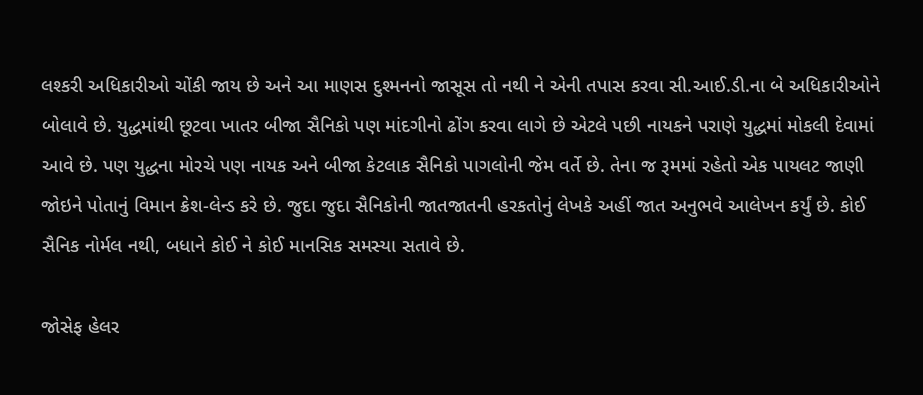લશ્કરી અધિકારીઓ ચોંકી જાય છે અને આ માણસ દુશ્મનનો જાસૂસ તો નથી ને એની તપાસ કરવા સી.આઈ.ડી.ના બે અધિકારીઓને બોલાવે છે. યુદ્ધમાંથી છૂટવા ખાતર બીજા સૈનિકો પણ માંદગીનો ઢોંગ કરવા લાગે છે એટલે પછી નાયકને પરાણે યુદ્ધમાં મોકલી દેવામાં આવે છે. પણ યુદ્ધના મોરચે પણ નાયક અને બીજા કેટલાક સૈનિકો પાગલોની જેમ વર્તે છે. તેના જ રૂમમાં રહેતો એક પાયલટ જાણી જોઇને પોતાનું વિમાન ક્રેશ-લેન્ડ કરે છે. જુદા જુદા સૈનિકોની જાતજાતની હરકતોનું લેખકે અહીં જાત અનુભવે આલેખન કર્યું છે. કોઈ સૈનિક નોર્મલ નથી, બધાને કોઈ ને કોઈ માનસિક સમસ્યા સતાવે છે.

જોસેફ હેલર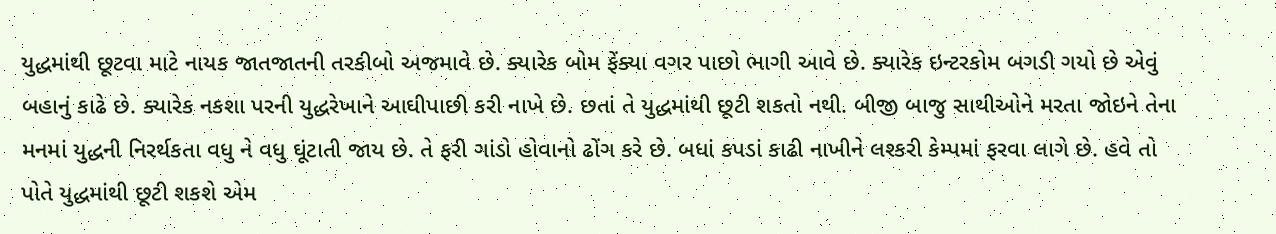યુદ્ધમાંથી છૂટવા માટે નાયક જાતજાતની તરકીબો અજમાવે છે. ક્યારેક બોમ ફેંક્યા વગર પાછો ભાગી આવે છે. ક્યારેક ઇન્ટરકોમ બગડી ગયો છે એવું બહાનું કાઢે છે. ક્યારેક નકશા પરની યુદ્ધરેખાને આઘીપાછી કરી નાખે છે. છતાં તે યુદ્ધમાંથી છૂટી શકતો નથી. બીજી બાજુ સાથીઓને મરતા જોઇને તેના મનમાં યુદ્ધની નિરર્થકતા વધુ ને વધુ ઘૂંટાતી જાય છે. તે ફરી ગાંડો હોવાનો ઢોંગ કરે છે. બધાં કપડાં કાઢી નાખીને લશ્કરી કેમ્પમાં ફરવા લાગે છે. હવે તો પોતે યુદ્ધમાંથી છૂટી શકશે એમ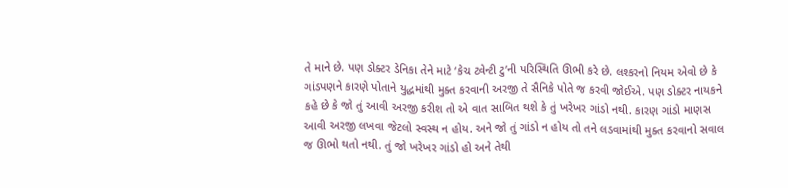તે માને છે. પણ ડોક્ટર ડેનિકા તેને માટે ‘કેચ ટ્વેન્ટી ટુ’ની પરિસ્થિતિ ઊભી કરે છે. લશ્કરનો નિયમ એવો છે કે ગાંડપણને કારણે પોતાને યુદ્ધમાંથી મુક્ત કરવાની અરજી તે સૈનિકે પોતે જ કરવી જોઈએ. પણ ડોક્ટર નાયકને કહે છે કે જો તું આવી અરજી કરીશ તો એ વાત સાબિત થશે કે તું ખરેખર ગાંડો નથી. કારણ ગાંડો માણસ આવી અરજી લખવા જેટલો સ્વસ્થ ન હોય. અને જો તું ગાંડો ન હોય તો તને લડવામાંથી મુક્ત કરવાનો સવાલ જ ઊભો થતો નથી. તું જો ખરેખર ગાંડો હો અને તેથી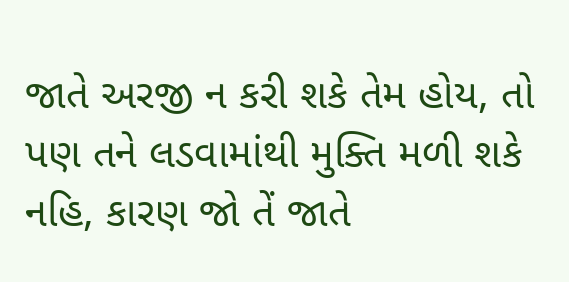જાતે અરજી ન કરી શકે તેમ હોય, તો પણ તને લડવામાંથી મુક્તિ મળી શકે નહિ, કારણ જો તેં જાતે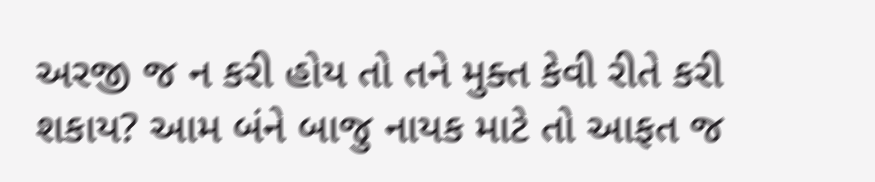અરજી જ ન કરી હોય તો તને મુક્ત કેવી રીતે કરી શકાય? આમ બંને બાજુ નાયક માટે તો આફત જ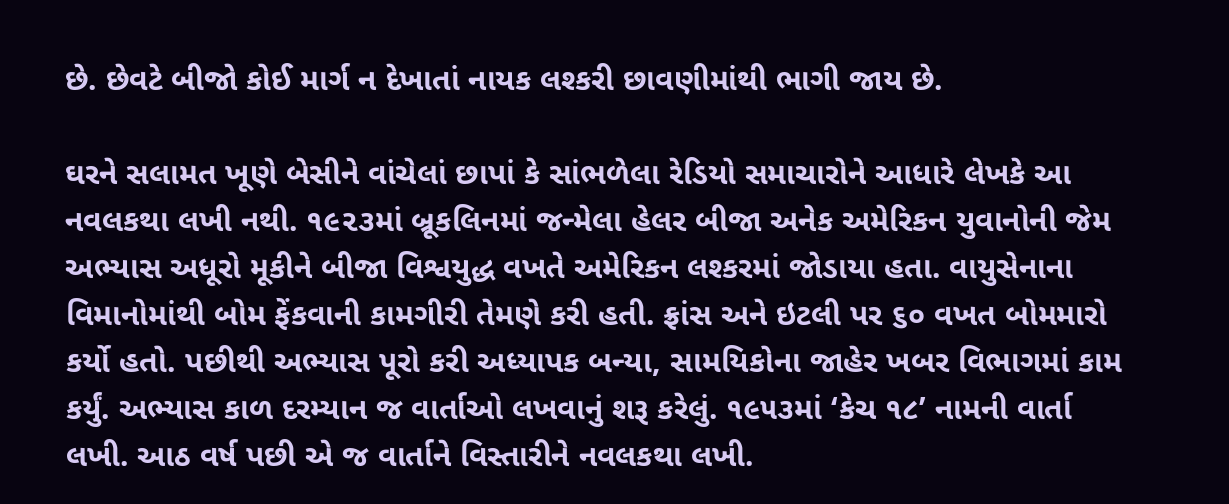છે. છેવટે બીજો કોઈ માર્ગ ન દેખાતાં નાયક લશ્કરી છાવણીમાંથી ભાગી જાય છે.

ઘરને સલામત ખૂણે બેસીને વાંચેલાં છાપાં કે સાંભળેલા રેડિયો સમાચારોને આધારે લેખકે આ નવલકથા લખી નથી. ૧૯૨૩માં બ્રૂકલિનમાં જન્મેલા હેલર બીજા અનેક અમેરિકન યુવાનોની જેમ અભ્યાસ અધૂરો મૂકીને બીજા વિશ્વયુદ્ધ વખતે અમેરિકન લશ્કરમાં જોડાયા હતા. વાયુસેનાના વિમાનોમાંથી બોમ ફેંકવાની કામગીરી તેમણે કરી હતી. ફ્રાંસ અને ઇટલી પર ૬૦ વખત બોમમારો કર્યો હતો. પછીથી અભ્યાસ પૂરો કરી અધ્યાપક બન્યા, સામયિકોના જાહેર ખબર વિભાગમાં કામ કર્યું. અભ્યાસ કાળ દરમ્યાન જ વાર્તાઓ લખવાનું શરૂ કરેલું. ૧૯૫૩માં ‘કેચ ૧૮’ નામની વાર્તા લખી. આઠ વર્ષ પછી એ જ વાર્તાને વિસ્તારીને નવલકથા લખી.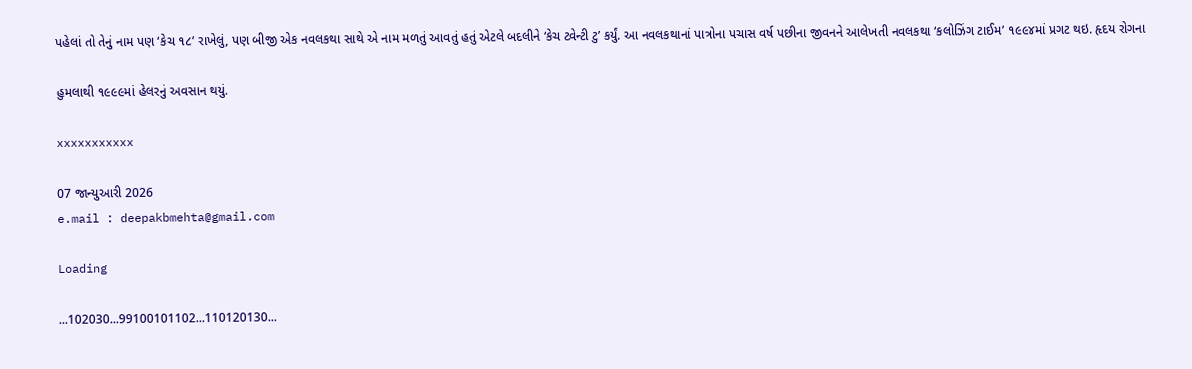પહેલાં તો તેનું નામ પણ ‘કેચ ૧૮’ રાખેલું, પણ બીજી એક નવલકથા સાથે એ નામ મળતું આવતું હતું એટલે બદલીને ‘કેચ ટ્વેન્ટી ટુ’ કર્યું. આ નવલકથાનાં પાત્રોના પચાસ વર્ષ પછીના જીવનને આલેખતી નવલકથા ‘કલોઝિંગ ટાઈમ’ ૧૯૯૪માં પ્રગટ થઇ. હૃદય રોગના

હુમલાથી ૧૯૯૯માં હેલરનું અવસાન થયું.

xxxxxxxxxxx

07 જાન્યુઆરી 2026
e.mail : deepakbmehta@gmail.com

Loading

...102030...99100101102...110120130...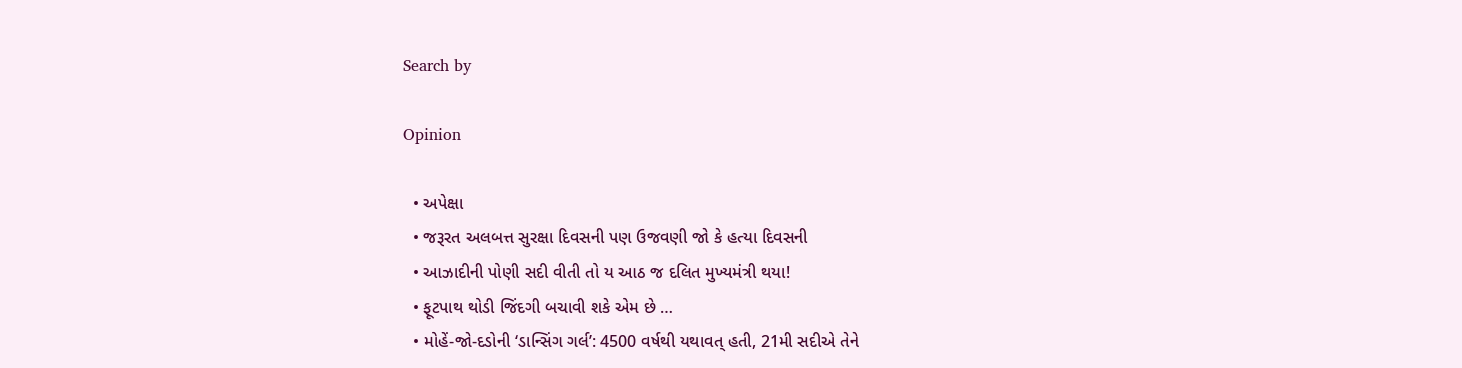Search by

Opinion

  • અપેક્ષા
  • જરૂરત અલબત્ત સુરક્ષા દિવસની પણ ઉજવણી જો કે હત્યા દિવસની
  • આઝાદીની પોણી સદી વીતી તો ય આઠ જ દલિત મુખ્યમંત્રી થયા!
  • ફૂટપાથ થોડી જિંદગી બચાવી શકે એમ છે …
  • મોહેં-જો-દડોની ‘ડાન્સિંગ ગર્લ’: 4500 વર્ષથી યથાવત્ હતી, 21મી સદીએ તેને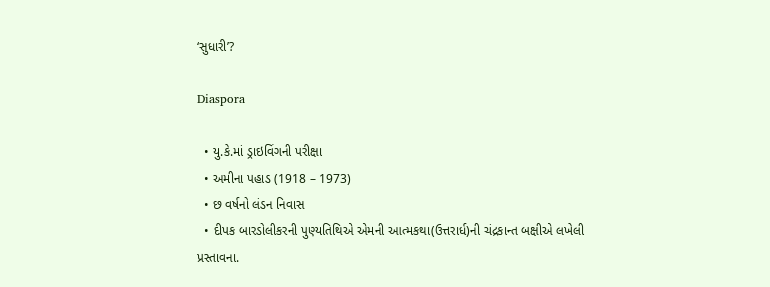‘સુધારી’?

Diaspora

  • યુ.કે.માં ડ્રાઇવિંગની પરીક્ષા
  • અમીના પહાડ (1918 – 1973)
  • છ વર્ષનો લંડન નિવાસ
  • દીપક બારડોલીકરની પુણ્યતિથિએ એમની આત્મકથા(ઉત્તરાર્ધ)ની ચંદ્રકાન્ત બક્ષીએ લખેલી પ્રસ્તાવના.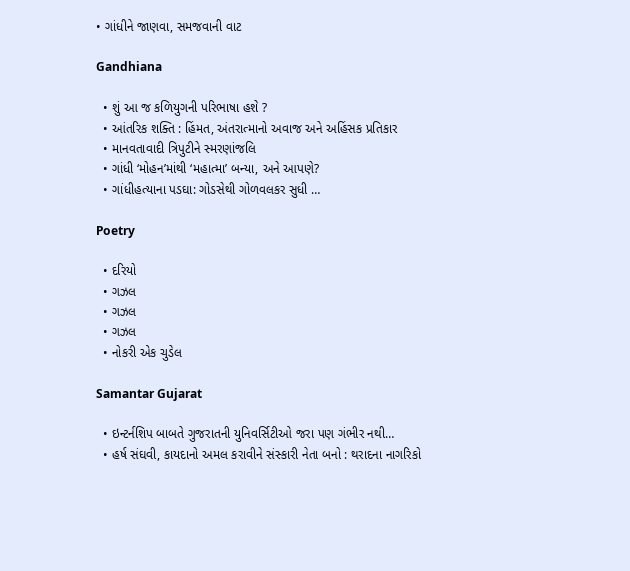• ગાંધીને જાણવા, સમજવાની વાટ

Gandhiana

  • શું આ જ કળિયુગની પરિભાષા હશે ?
  • આંતરિક શક્તિ : હિંમત, અંતરાત્માનો અવાજ અને અહિંસક પ્રતિકાર
  • માનવતાવાદી ત્રિપુટીને સ્મરણાંજલિ
  • ગાંધી ‘મોહન’માંથી ‘મહાત્મા’ બન્યા, અને આપણે?
  • ગાંધીહત્યાના પડઘા: ગોડસેથી ગોળવલકર સુધી …

Poetry

  • દરિયો
  • ગઝલ
  • ગઝલ
  • ગઝલ
  • નોકરી એક ચુડેલ

Samantar Gujarat

  • ઇન્ટર્નશિપ બાબતે ગુજરાતની યુનિવર્સિટીઓ જરા પણ ગંભીર નથી…
  • હર્ષ સંઘવી, કાયદાનો અમલ કરાવીને સંસ્કારી નેતા બનો : થરાદના નાગરિકો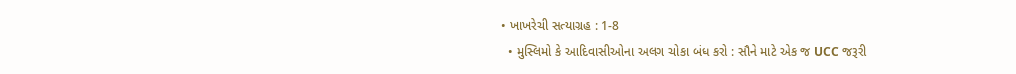• ખાખરેચી સત્યાગ્રહ : 1-8
  • મુસ્લિમો કે આદિવાસીઓના અલગ ચોકા બંધ કરો : સૌને માટે એક જ UCC જરૂરી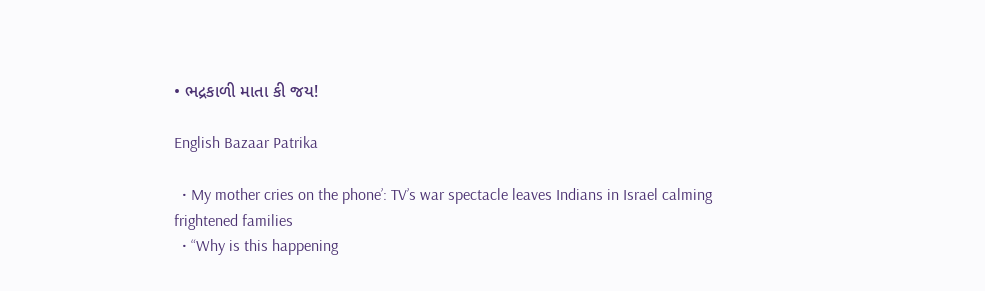• ભદ્રકાળી માતા કી જય!

English Bazaar Patrika

  • My mother cries on the phone’: TV’s war spectacle leaves Indians in Israel calming frightened families
  • “Why is this happening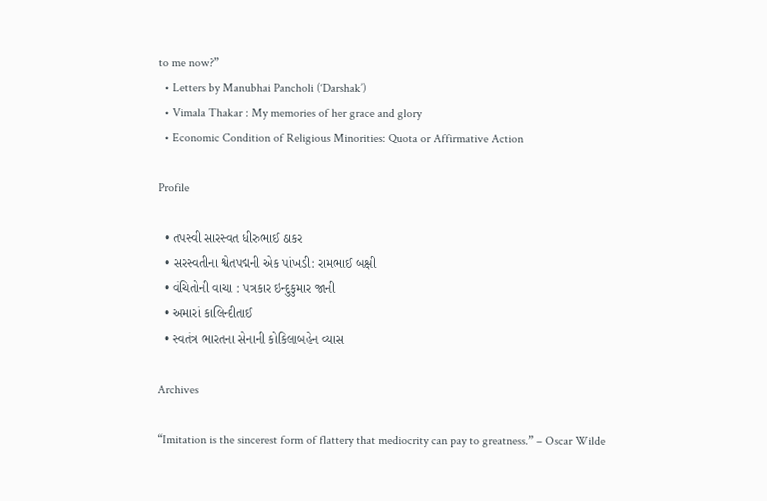to me now?”
  • Letters by Manubhai Pancholi (‘Darshak’)
  • Vimala Thakar : My memories of her grace and glory
  • Economic Condition of Religious Minorities: Quota or Affirmative Action

Profile

  • તપસ્વી સારસ્વત ધીરુભાઈ ઠાકર
  • સરસ્વતીના શ્વેતપદ્મની એક પાંખડી: રામભાઈ બક્ષી
  • વંચિતોની વાચા : પત્રકાર ઇન્દુકુમાર જાની
  • અમારાં કાલિન્દીતાઈ
  • સ્વતંત્ર ભારતના સેનાની કોકિલાબહેન વ્યાસ

Archives

“Imitation is the sincerest form of flattery that mediocrity can pay to greatness.” – Oscar Wilde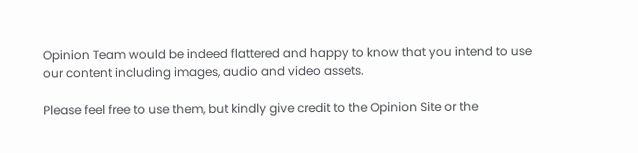Opinion Team would be indeed flattered and happy to know that you intend to use our content including images, audio and video assets.

Please feel free to use them, but kindly give credit to the Opinion Site or the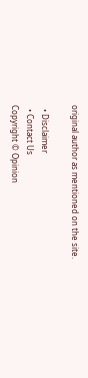original author as mentioned on the site.

  • Disclaimer
  • Contact Us
Copyright © Opinion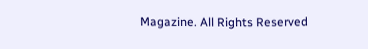Magazine. All Rights Reserved